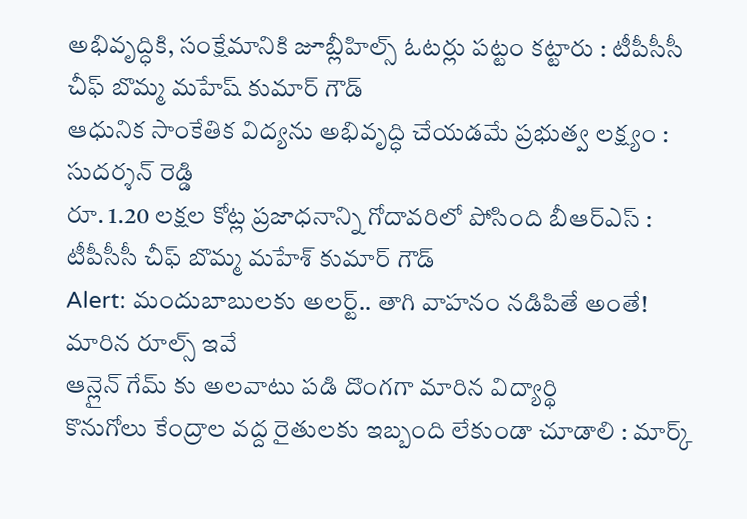అభివృద్ధికి, సంక్షేమానికి జూబ్లీహిల్స్ ఓటర్లు పట్టం కట్టారు : టీపీసీసీ చీఫ్ బొమ్మ మహేష్ కుమార్ గౌడ్
ఆధునిక సాంకేతిక విద్యను అభివృద్ధి చేయడమే ప్రభుత్వ లక్ష్యం : సుదర్శన్ రెడ్డి
రూ. 1.20 లక్షల కోట్ల ప్రజాధనాన్ని గోదావరిలో పోసింది బీఆర్ఎస్ : టీపీసీసీ చీఫ్ బొమ్మ మహేశ్ కుమార్ గౌడ్
Alert: మందుబాబులకు అలర్ట్.. తాగి వాహనం నడిపితే అంతే! మారిన రూల్స్ ఇవే
ఆన్లైన్ గేమ్ కు అలవాటు పడి దొంగగా మారిన విద్యార్థి
కొనుగోలు కేంద్రాల వద్ద రైతులకు ఇబ్బంది లేకుండా చూడాలి : మార్క్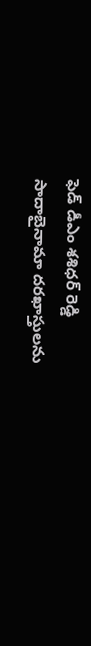ఫెడ్ డీఎం శశిధర్ రెడ్డి
సాదాబైనామా దరఖాస్తులను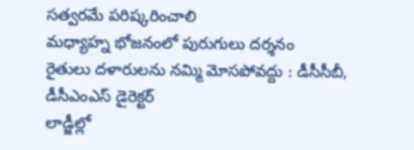సత్వరమే పరిష్కరించాలి
మధ్యాహ్న భోజనంలో పురుగులు దర్శనం
రైతులు దళారులను నమ్మి మోసపోవద్దు : డీసీసీబీ, డీసీఎంఎస్ డైరెక్టర్
లాడ్జీల్లో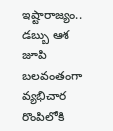ఇష్టారాజ్యం.. డబ్బు ఆశ జూపి బలవంతంగా వ్యభిచార రొంపిలోకి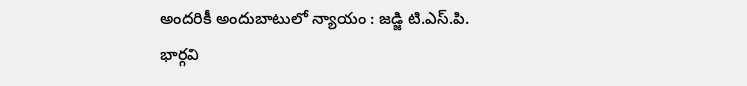అందరికీ అందుబాటులో న్యాయం : జడ్జి టి.ఎస్.పి. భార్గవి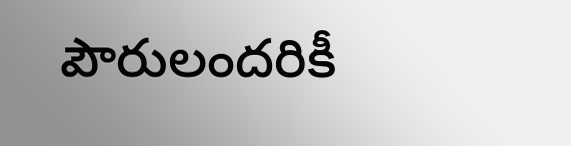పౌరులందరికీ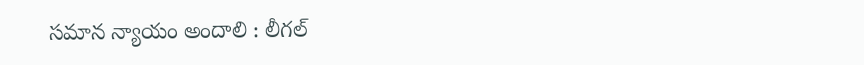సమాన న్యాయం అందాలి : లీగల్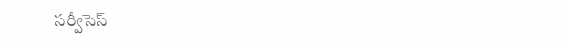సర్వీసెస్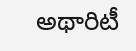అథారిటీ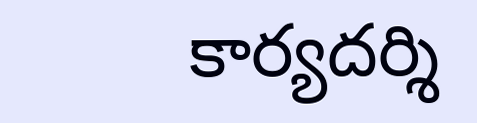కార్యదర్శి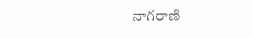నాగరాణి